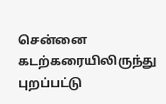சென்னை கடற்கரையிலிருந்து புறப்பட்டு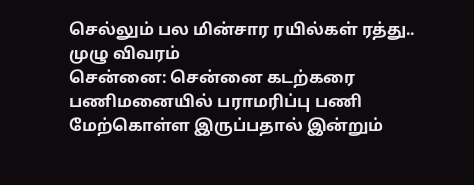செல்லும் பல மின்சார ரயில்கள் ரத்து.. முழு விவரம்
சென்னை: சென்னை கடற்கரை பணிமனையில் பராமரிப்பு பணி மேற்கொள்ள இருப்பதால் இன்றும்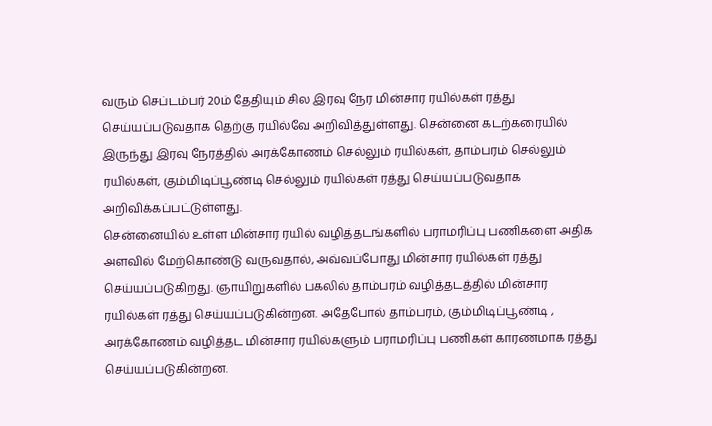வரும் செப்டம்பர் 20ம் தேதியும் சில இரவு நேர மின்சார ரயில்கள் ரத்து செய்யப்படுவதாக தெற்கு ரயில்வே அறிவித்துள்ளது. சென்னை கடற்கரையில் இருந்து இரவு நேரத்தில் அரக்கோணம் செல்லும் ரயில்கள், தாம்பரம் செல்லும் ரயில்கள், கும்மிடிப்பூண்டி செல்லும் ரயில்கள் ரத்து செய்யப்படுவதாக அறிவிக்கப்பட்டுள்ளது.
சென்னையில் உள்ள மின்சார ரயில் வழித்தடங்களில் பராமரிப்பு பணிகளை அதிக அளவில் மேற்கொண்டு வருவதால், அவ்வப்போது மின்சார ரயில்கள் ரத்து செய்யப்படுகிறது. ஞாயிறுகளில் பகலில் தாம்பரம் வழித்தடத்தில் மின்சார ரயில்கள் ரத்து செய்யப்படுகின்றன. அதேபோல் தாம்பரம், கும்மிடிப்பூண்டி , அரக்கோணம் வழித்தட மின்சார ரயில்களும் பராமரிப்பு பணிகள் காரணமாக ரத்து செய்யப்படுகின்றன.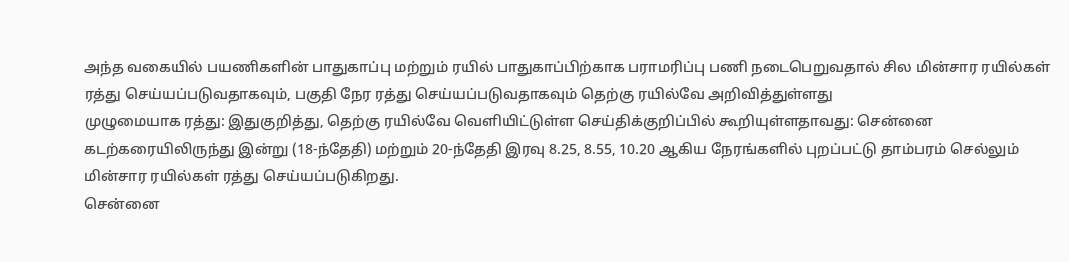அந்த வகையில் பயணிகளின் பாதுகாப்பு மற்றும் ரயில் பாதுகாப்பிற்காக பராமரிப்பு பணி நடைபெறுவதால் சில மின்சார ரயில்கள் ரத்து செய்யப்படுவதாகவும், பகுதி நேர ரத்து செய்யப்படுவதாகவும் தெற்கு ரயில்வே அறிவித்துள்ளது
முழுமையாக ரத்து: இதுகுறித்து, தெற்கு ரயில்வே வெளியிட்டுள்ள செய்திக்குறிப்பில் கூறியுள்ளதாவது: சென்னை கடற்கரையிலிருந்து இன்று (18-ந்தேதி) மற்றும் 20-ந்தேதி இரவு 8.25, 8.55, 10.20 ஆகிய நேரங்களில் புறப்பட்டு தாம்பரம் செல்லும் மின்சார ரயில்கள் ரத்து செய்யப்படுகிறது.
சென்னை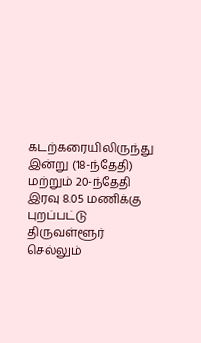கடற்கரையிலிருந்து இன்று (18-ந்தேதி) மற்றும் 20-ந்தேதி இரவு 8.05 மணிக்கு புறப்பட்டு திருவள்ளூர் செல்லும்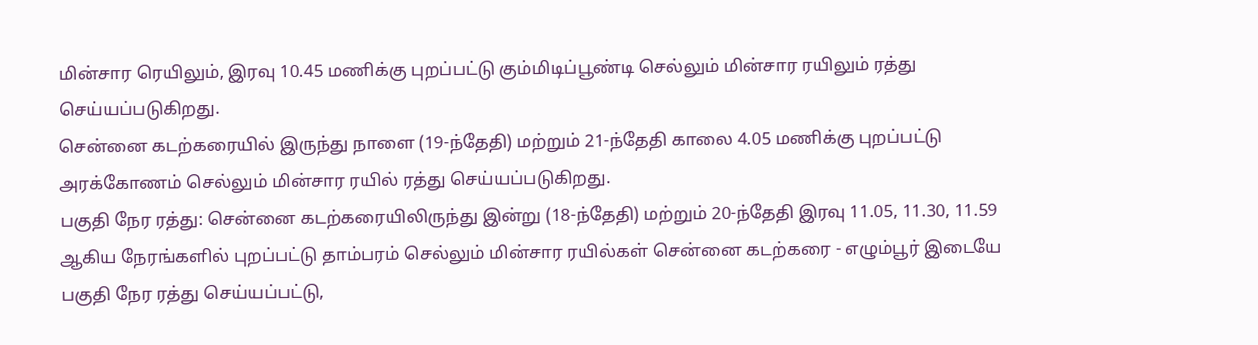மின்சார ரெயிலும், இரவு 10.45 மணிக்கு புறப்பட்டு கும்மிடிப்பூண்டி செல்லும் மின்சார ரயிலும் ரத்து செய்யப்படுகிறது.
சென்னை கடற்கரையில் இருந்து நாளை (19-ந்தேதி) மற்றும் 21-ந்தேதி காலை 4.05 மணிக்கு புறப்பட்டு அரக்கோணம் செல்லும் மின்சார ரயில் ரத்து செய்யப்படுகிறது.
பகுதி நேர ரத்து: சென்னை கடற்கரையிலிருந்து இன்று (18-ந்தேதி) மற்றும் 20-ந்தேதி இரவு 11.05, 11.30, 11.59 ஆகிய நேரங்களில் புறப்பட்டு தாம்பரம் செல்லும் மின்சார ரயில்கள் சென்னை கடற்கரை - எழும்பூர் இடையே பகுதி நேர ரத்து செய்யப்பட்டு,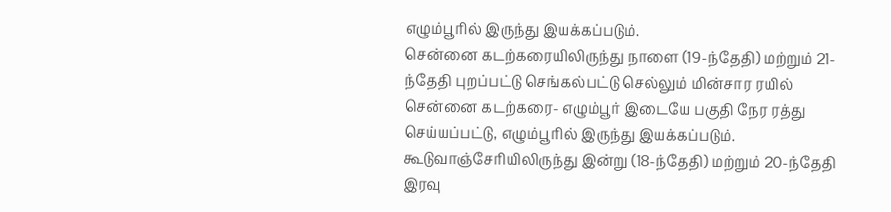எழும்பூரில் இருந்து இயக்கப்படும்.
சென்னை கடற்கரையிலிருந்து நாளை (19-ந்தேதி) மற்றும் 21-ந்தேதி புறப்பட்டு செங்கல்பட்டு செல்லும் மின்சார ரயில் சென்னை கடற்கரை- எழும்பூர் இடையே பகுதி நேர ரத்து செய்யப்பட்டு, எழும்பூரில் இருந்து இயக்கப்படும்.
கூடுவாஞ்சேரியிலிருந்து இன்று (18-ந்தேதி) மற்றும் 20-ந்தேதி இரவு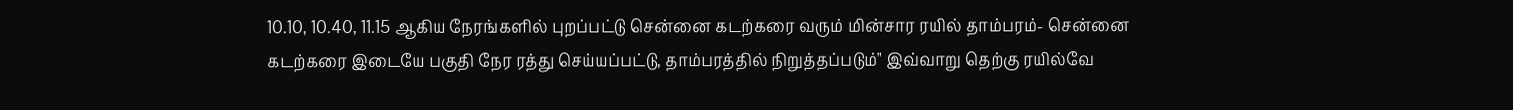10.10, 10.40, 11.15 ஆகிய நேரங்களில் புறப்பட்டு சென்னை கடற்கரை வரும் மின்சார ரயில் தாம்பரம்- சென்னை கடற்கரை இடையே பகுதி நேர ரத்து செய்யப்பட்டு, தாம்பரத்தில் நிறுத்தப்படும்" இவ்வாறு தெற்கு ரயில்வே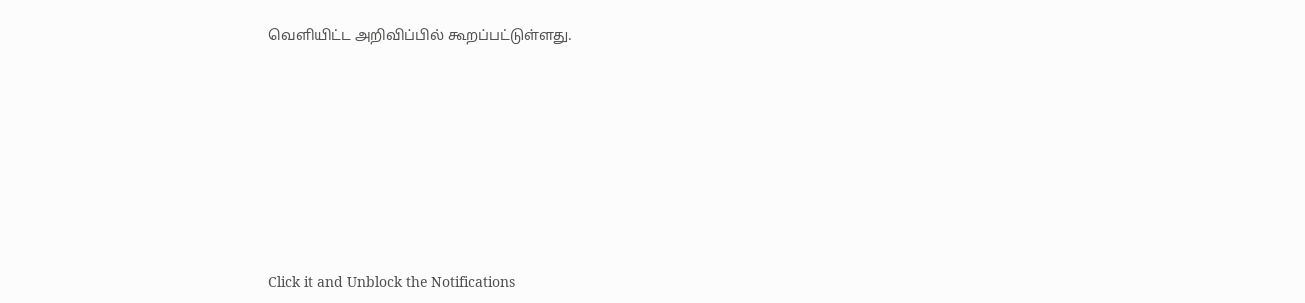வெளியிட்ட அறிவிப்பில் கூறப்பட்டுள்ளது.












Click it and Unblock the Notifications